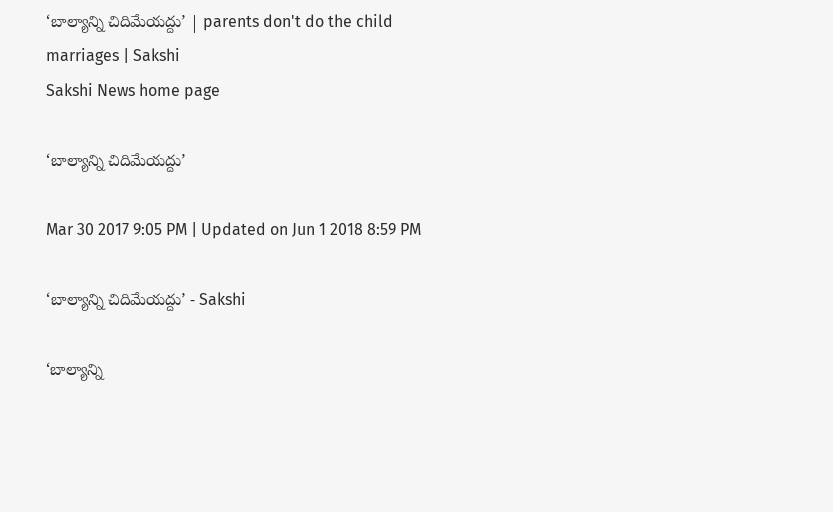‘బాల్యాన్ని చిదిమేయద్దు’ | parents don't do the child marriages | Sakshi
Sakshi News home page

‘బాల్యాన్ని చిదిమేయద్దు’

Mar 30 2017 9:05 PM | Updated on Jun 1 2018 8:59 PM

‘బాల్యాన్ని చిదిమేయద్దు’ - Sakshi

‘బాల్యాన్ని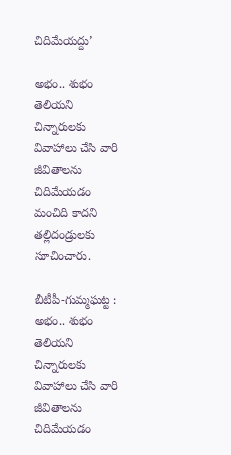చిదిమేయద్దు’

అభం.. శుభం తెలియని చిన్నారులకు వివాహాలు చేసి వారి జీవితాలను చిదిమేయడం మంచిది కాదని తల్లిదండ్రులకు సూచించారు.

బీటీపీ-గుమ్మఘట్ట : అభం.. శుభం తెలియని చిన్నారులకు వివాహాలు చేసి వారి జీవితాలను చిదిమేయడం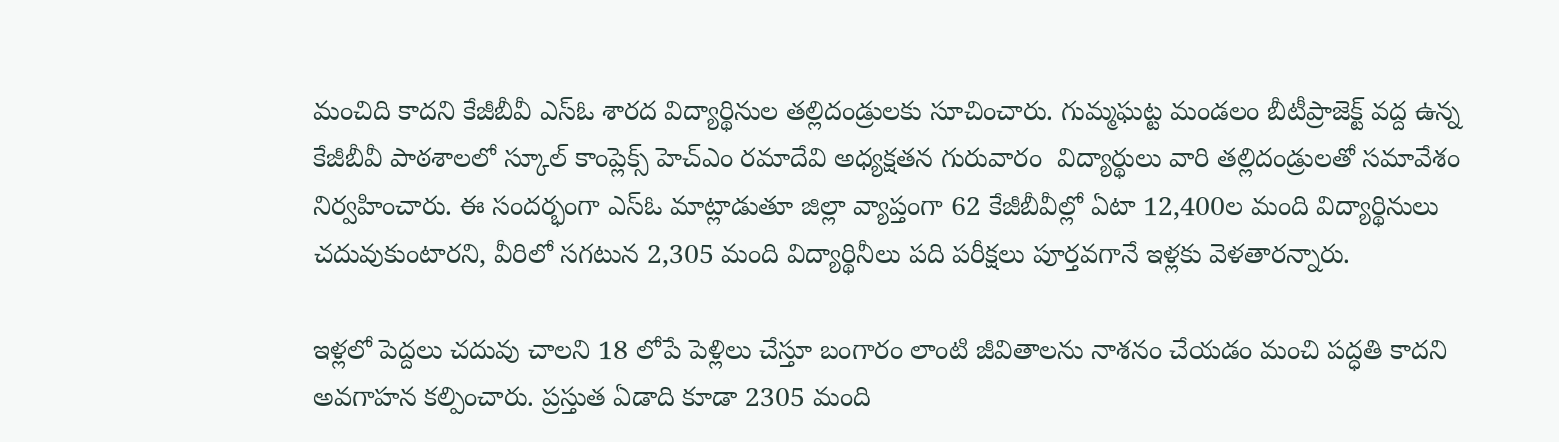మంచిది కాదని కేజీబీవీ ఎస్‌ఓ శారద విద్యార్థినుల తల్లిదండ్రులకు సూచించారు. గుమ్మఘట్ట మండలం బీటీప్రాజెక్ట్‌ వద్ద ఉన్న కేజీబీవీ పాఠశాలలో స్కూల్‌ కాంప్లెక్స్‌ హెచ్‌ఎం రమాదేవి అధ్యక్షతన గురువారం  విద్యార్థులు వారి తల్లిదండ్రులతో సమావేశం నిర్వహించారు. ఈ సందర్భంగా ఎస్‌ఓ మాట్లాడుతూ జిల్లా వ్యాప్తంగా 62 కేజీబీవీల్లో ఏటా 12,400ల మంది విద్యార్థినులు చదువుకుంటారని, వీరిలో సగటున 2,305 మంది విద్యార్థినీలు పది పరీక్షలు పూర్తవగానే ఇళ్లకు వెళతారన్నారు.

ఇళ్లలో పెద్దలు చదువు చాలని 18 లోపే పెళ్లిలు చేస్తూ బంగారం లాంటి జీవితాలను నాశనం చేయడం మంచి పద్ధతి కాదని అవగాహన కల్పించారు. ప్రస్తుత ఏడాది కూడా 2305 మంది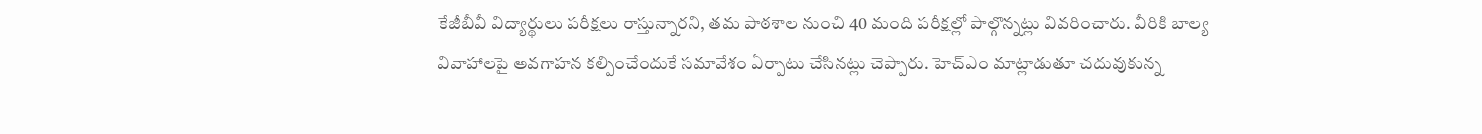కేజీబీవీ విద్యార్థులు పరీక్షలు రాస్తున్నారని, తమ పాఠశాల నుంచి 40 మంది పరీక్షల్లో పాల్గొన్నట్లు వివరించారు. వీరికి బాల్య వివాహాలపై అవగాహన కల్పించేందుకే సమావేశం ఏర్పాటు చేసినట్లు చెప్పారు. హెచ్‌ఎం మాట్లాడుతూ చదువుకున్న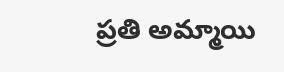ప్రతి అమ్మాయి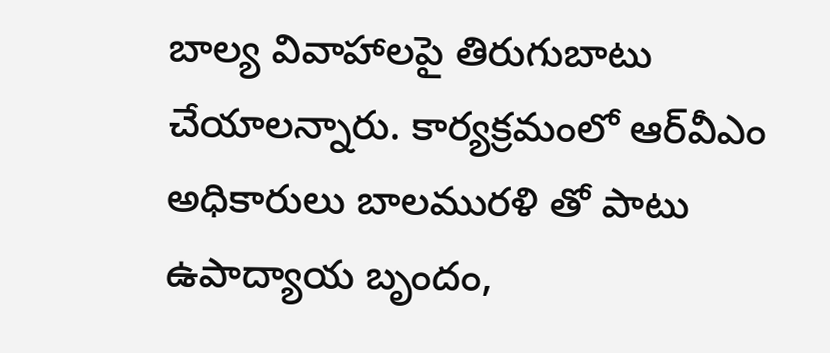బాల్య వివాహాలపై తిరుగుబాటు చేయాలన్నారు. కార్యక్రమంలో ఆర్‌వీఎం అధికారులు బాలమురళి తో పాటు ఉపాద్యాయ బృందం,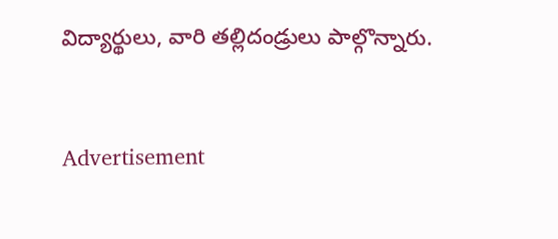విద్యార్థులు, వారి తల్లిదండ్రులు పాల్గొన్నారు.


Advertisement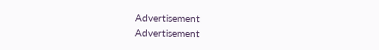Advertisement
Advertisement